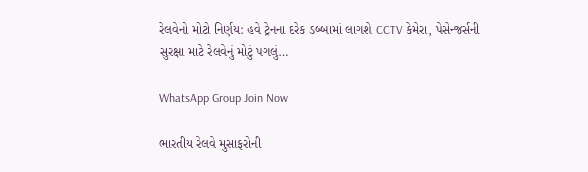રેલવેનો મોટો નિર્ણય: હવે ટ્રેનના દરેક ડબ્બામાં લાગશે CCTV કેમેરા, પેસેન્જર્સની સુરક્ષા માટે રેલવેનું મોટું પગલું…

WhatsApp Group Join Now

ભારતીય રેલવે મુસાફરોની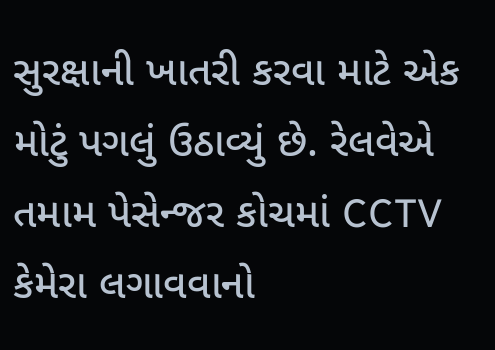સુરક્ષાની ખાતરી કરવા માટે એક મોટું પગલું ઉઠાવ્યું છે. રેલવેએ તમામ પેસેન્જર કોચમાં CCTV કેમેરા લગાવવાનો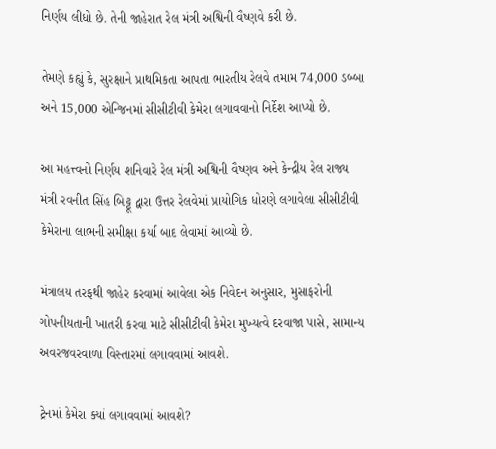નિર્ણય લીધો છે. તેની જાહેરાત રેલ મંત્રી અશ્વિની વૈષ્ણવે કરી છે.

તેમણે કહ્યું કે, સુરક્ષાને પ્રાથમિકતા આપતા ભારતીય રેલવે તમામ 74,000 ડબ્બા અને 15,000 એન્જિનમાં સીસીટીવી કેમેરા લગાવવાનો નિર્દેશ આપ્યો છે.

આ મહત્ત્વનો નિર્ણય શનિવારે રેલ મંત્રી અશ્વિની વૈષ્ણવ અને કેન્દ્રીય રેલ રાજ્ય મંત્રી રવનીત સિંહ બિટ્ટૂ દ્વારા ઉત્તર રેલવેમાં પ્રાયોગિક ધોરણે લગાવેલા સીસીટીવી કેમેરાના લાભની સમીક્ષા કર્યા બાદ લેવામાં આવ્યો છે.

મંત્રાલય તરફથી જાહેર કરવામાં આવેલા એક નિવેદન અનુસાર, મુસાફરોની ગોપનીયતાની ખાતરી કરવા માટે સીસીટીવી કેમેરા મુખ્યત્વે દરવાજા પાસે, સામાન્ય અવરજવરવાળા વિસ્તારમાં લગાવવામાં આવશે.

ટ્રેનમાં કેમેરા ક્યાં લગાવવામાં આવશે?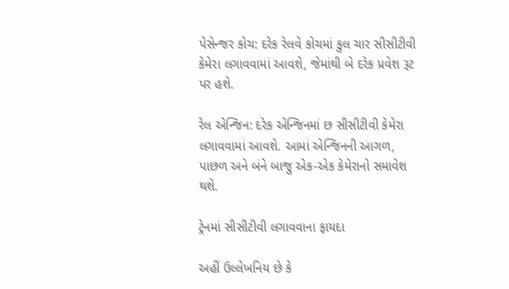પેસેન્જર કોચ: દરેક રેલવે કોચમાં કુલ ચાર સીસીટીવી કેમેરા લગાવવામાં આવશે, જેમાંથી બે દરેક પ્રવેશ રૂટ પર હશે.

રેલ એન્જિન: દરેક એન્જિનમાં છ સીસીટીવી કેમેરા લગાવવામાં આવશે. આમાં એન્જિનની આગળ, પાછળ અને બંને બાજુ એક-એક કેમેરાનો સમાવેશ થશે.

ટ્રેનમાં સીસીટીવી લગાવવાના ફાયદા

અહીં ઉલ્લેખનિય છે કે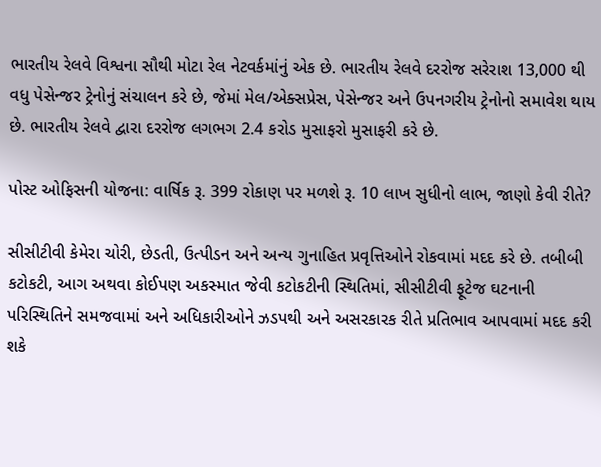ભારતીય રેલવે વિશ્વના સૌથી મોટા રેલ નેટવર્કમાંનું એક છે. ભારતીય રેલવે દરરોજ સરેરાશ 13,000 થી વધુ પેસેન્જર ટ્રેનોનું સંચાલન કરે છે, જેમાં મેલ/એક્સપ્રેસ, પેસેન્જર અને ઉપનગરીય ટ્રેનોનો સમાવેશ થાય છે. ભારતીય રેલવે દ્વારા દરરોજ લગભગ 2.4 કરોડ મુસાફરો મુસાફરી કરે છે.

પોસ્ટ ઓફિસની યોજના: વાર્ષિક રૂ. 399 રોકાણ પર મળશે રૂ. 10 લાખ સુધીનો લાભ, જાણો કેવી રીતે?

સીસીટીવી કેમેરા ચોરી, છેડતી, ઉત્પીડન અને અન્ય ગુનાહિત પ્રવૃત્તિઓને રોકવામાં મદદ કરે છે. તબીબી કટોકટી, આગ અથવા કોઈપણ અકસ્માત જેવી કટોકટીની સ્થિતિમાં, સીસીટીવી ફૂટેજ ઘટનાની પરિસ્થિતિને સમજવામાં અને અધિકારીઓને ઝડપથી અને અસરકારક રીતે પ્રતિભાવ આપવામાં મદદ કરી શકે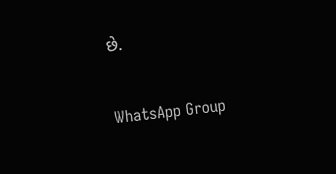છે.

WhatsApp Group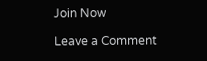Join Now

Leave a Comment